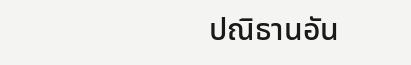ปณิธานอัน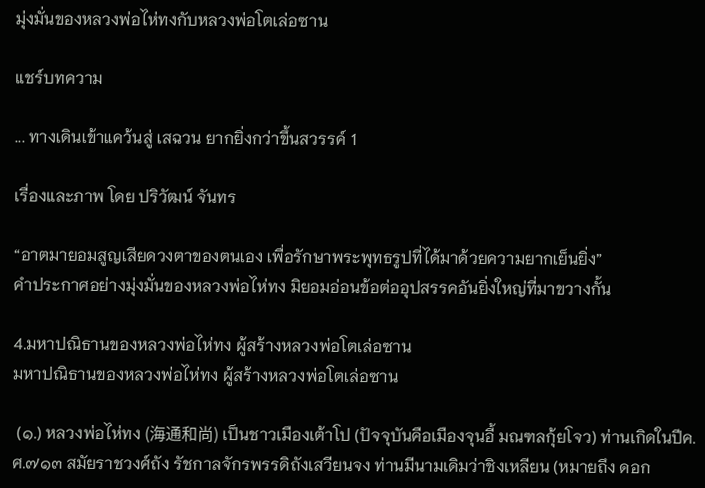มุ่งมั่นของหลวงพ่อไห่ทงกับหลวงพ่อโตเล่อซาน

แชร์บทความ

... ทางเดินเข้าแคว้นสู่ เสฉวน ยากยิ่งกว่าขึ้นสวรรค์ 1

เรื่องและภาพ โดย ปริวัฒน์ จันทร

“อาตมายอมสูญเสียดวงตาของตนเอง เพื่อรักษาพระพุทธรูปที่ได้มาด้วยความยากเย็นยิ่ง”
คำประกาศอย่างมุ่งมั่นของหลวงพ่อไห่ทง มิยอมอ่อนข้อต่ออุปสรรคอันยิ่งใหญ่ที่มาขวางกั้น

4.มหาปณิธานของหลวงพ่อไห่ทง ผู้สร้างหลวงพ่อโตเล่อซาน
มหาปณิธานของหลวงพ่อไห่ทง ผู้สร้างหลวงพ่อโตเล่อซาน

 (๑.) หลวงพ่อไห่ทง (海通和尚) เป็นชาวเมืองเต้าโป (ปัจจุบันคือเมืองจุนอี้ มณฑลกุ้ยโจว) ท่านเกิดในปีค.ศ.๗๑๓ สมัยราชวงศ์ถัง รัชกาลจักรพรรดิถังเสวียนจง ท่านมีนามเดิมว่าชิงเหลียน (หมายถึง ดอก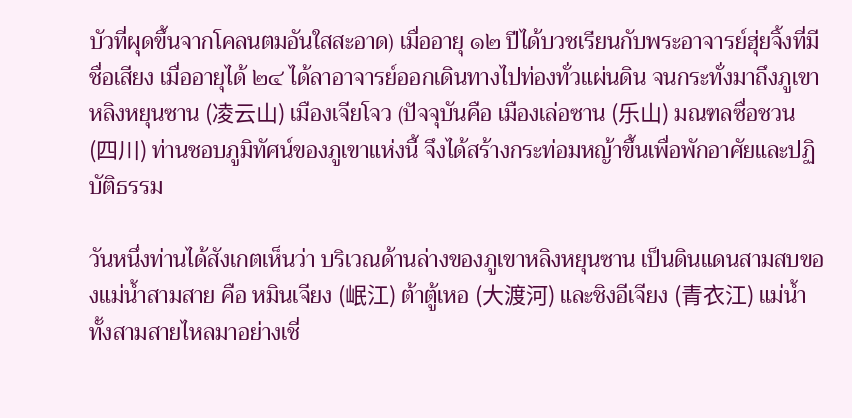บัวที่ผุดขึ้นจากโคลนตมอันใสสะอาด) เมื่ออายุ ๑๒ ปีได้บวชเรียนกับพระอาจารย์ฮุ่ยจิ้งที่มีชื่อเสียง เมื่ออายุได้ ๒๔ ได้ลาอาจารย์ออกเดินทางไปท่องทั่วแผ่นดิน จนกระทั่งมาถึงภูเขาหลิงหยุนซาน (凌云山) เมืองเจียโจว (ปัจจุบันคือ เมืองเล่อซาน (乐山) มณฑลซื่อชวน (四川) ท่านชอบภูมิทัศน์ของภูเขาแห่งนี้ จึงได้สร้างกระท่อมหญ้าขึ้นเพื่อพักอาศัยและปฏิบัติธรรม

วันหนึ่งท่านได้สังเกตเห็นว่า บริเวณด้านล่างของภูเขาหลิงหยุนซาน เป็นดินแดนสามสบของแม่น้ำสามสาย คือ หมินเจียง (岷江) ต้าตู้เหอ (大渡河) และชิงอีเจียง (青衣江) แม่น้ำทั้งสามสายไหลมาอย่างเชี่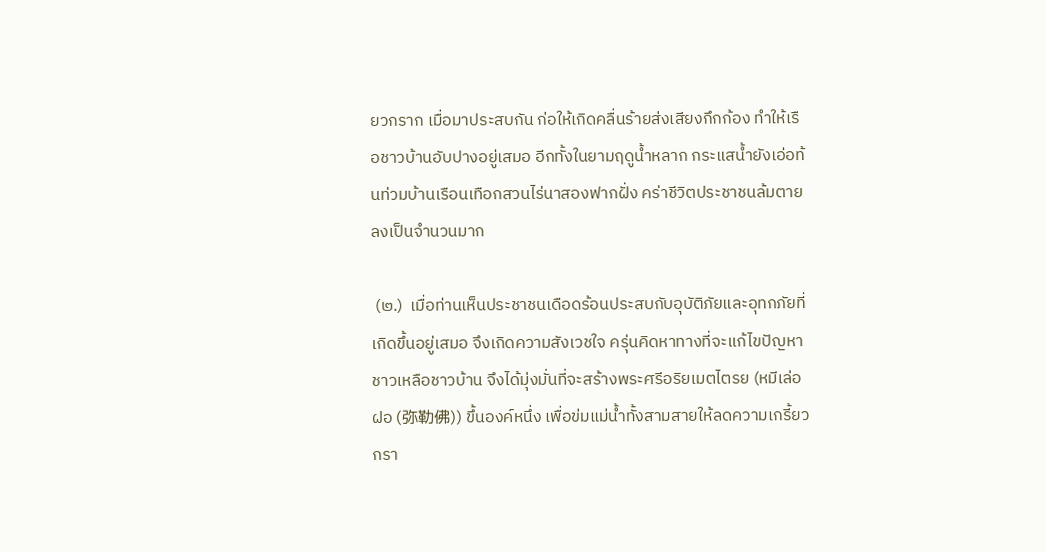ยวกราก เมื่อมาประสบกัน ก่อให้เกิดคลื่นร้ายส่งเสียงกึกก้อง ทำให้เรือชาวบ้านอับปางอยู่เสมอ อีกทั้งในยามฤดูน้ำหลาก กระแสน้ำยังเอ่อท้นท่วมบ้านเรือนเทือกสวนไร่นาสองฟากฝั่ง คร่าชีวิตประชาชนล้มตายลงเป็นจำนวนมาก

 (๒.)  เมื่อท่านเห็นประชาชนเดือดร้อนประสบกับอุบัติภัยและอุทกภัยที่เกิดขึ้นอยู่เสมอ จึงเกิดความสังเวชใจ ครุ่นคิดหาทางที่จะแก้ไขปัญหา ชาวเหลือชาวบ้าน จึงได้มุ่งมั่นที่จะสร้างพระศรีอริยเมตไตรย (หมีเล่อฝอ (弥勒佛)) ขึ้นองค์หนึ่ง เพื่อข่มแม่น้ำทั้งสามสายให้ลดความเกรี้ยวกรา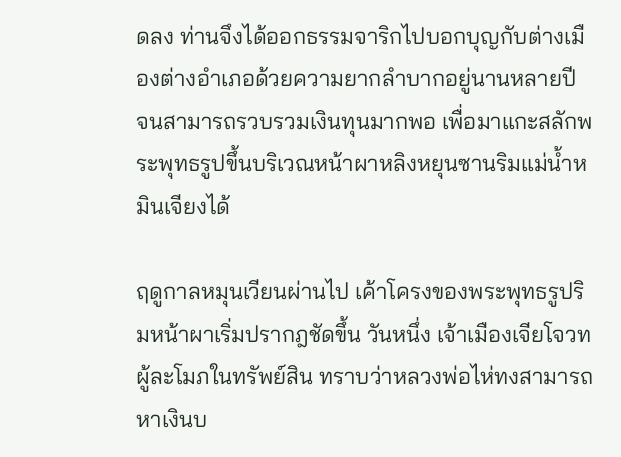ดลง ท่านจึงได้ออกธรรมจาริกไปบอกบุญกับต่างเมืองต่างอำเภอด้วยความยากลำบากอยู่นานหลายปี จนสามารถรวบรวมเงินทุนมากพอ เพื่อมาแกะสลักพระพุทธรูปขึ้นบริเวณหน้าผาหลิงหยุนซานริมแม่น้ำหมินเจียงได้

ฤดูกาลหมุนเวียนผ่านไป เค้าโครงของพระพุทธรูปริมหน้าผาเริ่มปรากฎชัดขึ้น วันหนึ่ง เจ้าเมืองเจียโจวทผู้ละโมภในทรัพย์สิน ทราบว่าหลวงพ่อไห่ทงสามารถหาเงินบ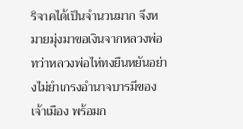ริจาคได้เป็นจำนวนมาก จึงหมายมุ่งมาขอเงินจากหลวงพ่อ ทว่าหลวงพ่อไห่ทงยืนหยันอย่างไม่ยำเกรงอำนาจบารมีของเจ้าเมือง พร้อมก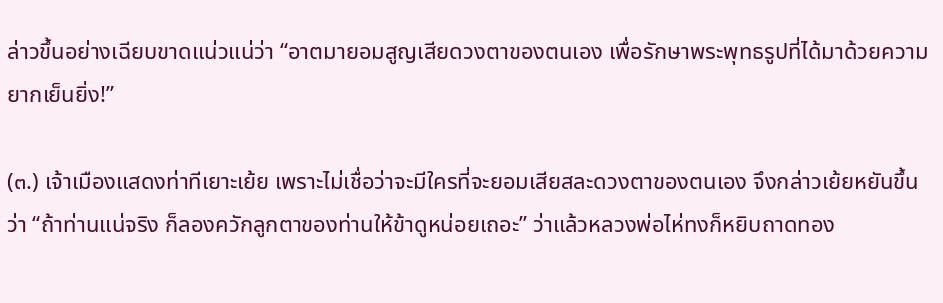ล่าวขึ้นอย่างเฉียบขาดแน่วแน่ว่า “อาตมายอมสูญเสียดวงตาของตนเอง เพื่อรักษาพระพุทธรูปที่ได้มาด้วยความยากเย็นยิ่ง!”

(๓.) เจ้าเมืองแสดงท่าทีเยาะเย้ย เพราะไม่เชื่อว่าจะมีใครที่จะยอมเสียสละดวงตาของตนเอง จึงกล่าวเย้ยหยันขึ้นว่า “ถ้าท่านแน่จริง ก็ลองควักลูกตาของท่านให้ข้าดูหน่อยเถอะ” ว่าแล้วหลวงพ่อไห่ทงก็หยิบถาดทอง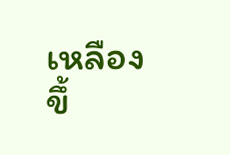เหลืองขึ้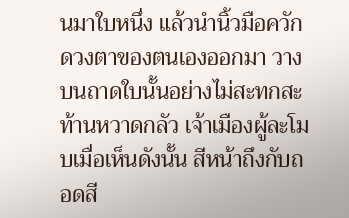นมาใบหนึ่ง แล้วนำนิ้วมือควักดวงตาของตนเองออกมา วางบนถาดใบนั้นอย่างไม่สะทกสะท้านหวาดกลัว เจ้าเมืองผู้ละโมบเมื่อเห็นดังนั้น สีหน้าถึงกับถอดสี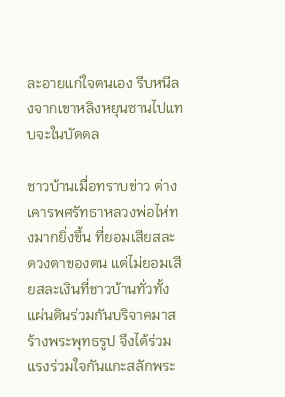ละอายแก่ใจตนเอง รีบหนีลงจากเขาหลิงหยุนซานไปแทบจะในบัดดล

ชาวบ้านเมื่อทราบข่าว ต่างเคารพศรัทธาหลวงพ่อไห่ทงมากยิ่งขึ้น ที่ยอมเสียสละดวงตาของตน แต่ไม่ยอมเสียสละเงินที่ชาวบ้านทั่วทั้งแผ่นดินร่วมกันบริจาคมาสร้างพระพุทธรูป จึงได้ร่วมแรงร่วมใจกันแกะสลักพระ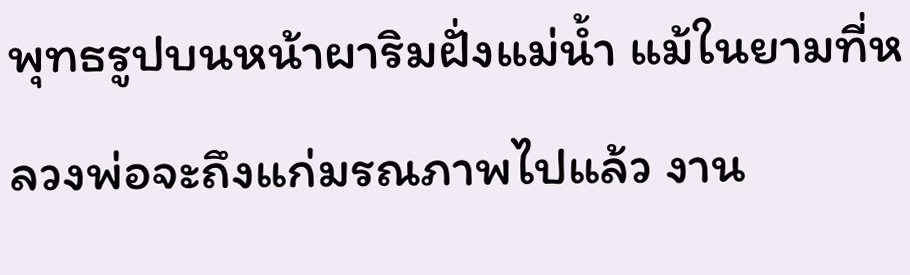พุทธรูปบนหน้าผาริมฝั่งแม่น้ำ แม้ในยามที่หลวงพ่อจะถึงแก่มรณภาพไปแล้ว งาน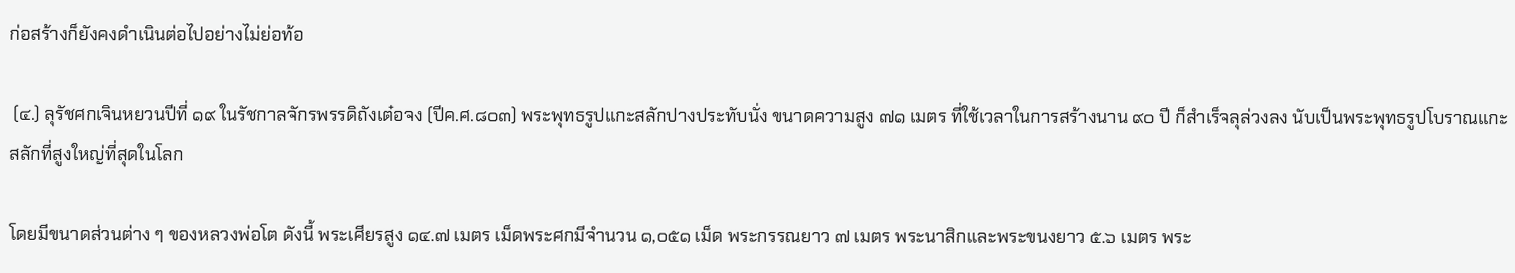ก่อสร้างก็ยังคงดำเนินต่อไปอย่างไม่ย่อท้อ

 (๔.) ลุรัชศกเจินหยวนปีที่ ๑๙ ในรัชกาลจักรพรรดิถังเต๋อจง (ปีค.ศ.๘๐๓) พระพุทธรูปแกะสลักปางประทับนั่ง ขนาดความสูง ๗๑ เมตร ที่ใช้เวลาในการสร้างนาน ๙๐ ปี ก็สำเร็จลุล่วงลง นับเป็นพระพุทธรูปโบราณแกะสลักที่สูงใหญ่ที่สุดในโลก

โดยมีขนาดส่วนต่าง ๆ ของหลวงพ่อโต ดังนี้ พระเศียรสูง ๑๔.๗ เมตร เม็ดพระศกมีจำนวน ๑,๐๕๑ เม็ด พระกรรณยาว ๗ เมตร พระนาสิกและพระขนงยาว ๕.๖ เมตร พระ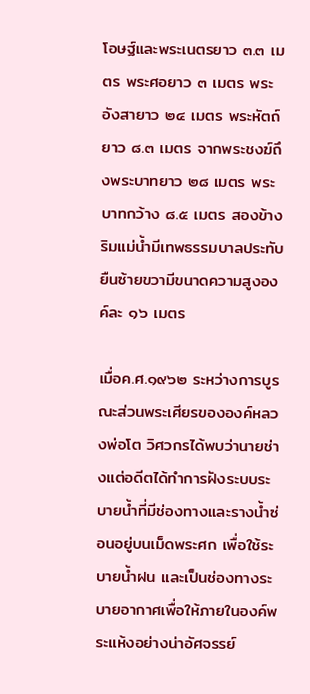โอษฐ์และพระเนตรยาว ๓.๓ เมตร พระศอยาว ๓ เมตร พระอังสายาว ๒๔ เมตร พระหัตถ์ยาว ๘.๓ เมตร จากพระชงฆ์ถึงพระบาทยาว ๒๘ เมตร พระบาทกว้าง ๘.๕ เมตร สองข้างริมแม่น้ำมีเทพธรรมบาลประทับยืนซ้ายขวามีขนาดความสูงองค์ละ ๑๖ เมตร

เมื่อค.ศ.๑๙๖๒ ระหว่างการบูรณะส่วนพระเศียรขององค์หลวงพ่อโต วิศวกรได้พบว่านายช่างแต่อดีตได้ทำการฝังระบบระบายน้ำที่มีช่องทางและรางน้ำซ่อนอยู่บนเม็ดพระศก เพื่อใช้ระบายน้ำฝน และเป็นช่องทางระบายอากาศเพื่อให้ภายในองค์พระแห้งอย่างน่าอัศจรรย์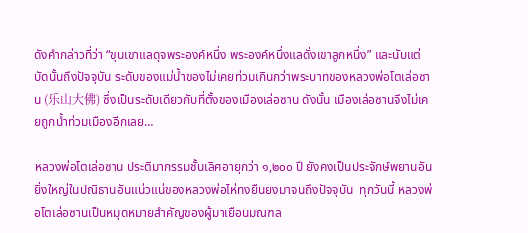ดังคำกล่าวที่ว่า “ขุนเขาแลดุจพระองค์หนึ่ง พระองค์หนึ่งแลดั่งเขาลูกหนึ่ง” และนับแต่บัดนั้นถึงปัจจุบัน ระดับของแม่น้ำของไม่เคยท่วมเกินกว่าพระบาทของหลวงพ่อโตเล่อซาน (乐山大佛) ซึ่งเป็นระดับเดียวกับที่ตั้งของเมืองเล่อซาน ดังนั้น เมืองเล่อซานจึงไม่เคยถูกน้ำท่วมเมืองอีกเลย…

หลวงพ่อโตเล่อซาน ประติมากรรมชั้นเลิศอายุกว่า ๑,๒๐๐ ปี ยังคงเป็นประจักษ์พยานอันยิ่งใหญ่ในปณิธานอันแน่วแน่ของหลวงพ่อไห่ทงยืนยงมาจนถึงปัจจุบัน  ทุกวันนี้ หลวงพ่อโตเล่อซานเป็นหมุดหมายสำคัญของผู้มาเยือนมณฑล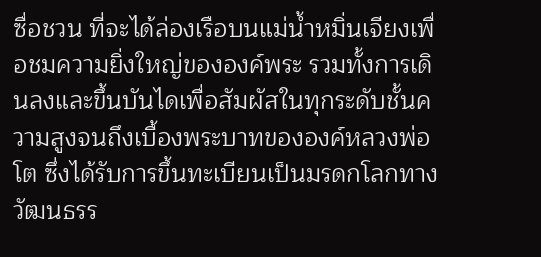ซื่อชวน ที่จะได้ล่องเรือบนแม่น้ำหมิ่นเจียงเพื่อชมความยิ่งใหญ่ขององค์พระ รวมทั้งการเดินลงและขึ้นบันไดเพื่อสัมผัสในทุกระดับชั้นความสูงจนถึงเบื้องพระบาทขององค์หลวงพ่อโต ซึ่งได้รับการขึ้นทะเบียนเป็นมรดกโลกทางวัฒนธรร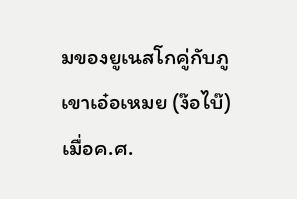มของยูเนสโกคู่กับภูเขาเอ๋อเหมย (ง๊อไบ๊) เมื่อค.ศ.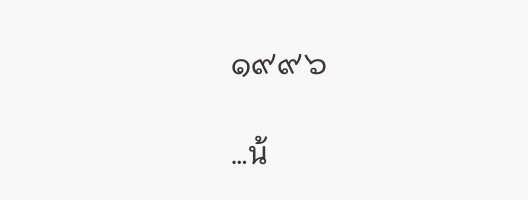๑๙๙๖

…น้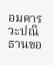อมคารวะปณิธานขอ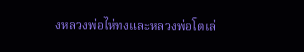งหลวงพ่อไห่ทงและหลวงพ่อโตเล่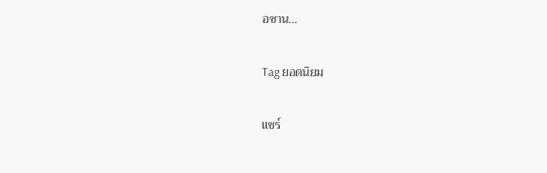อซาน…

Tag ยอดนิยม

แชร์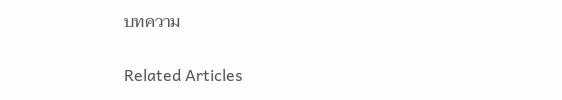บทความ

Related Articles